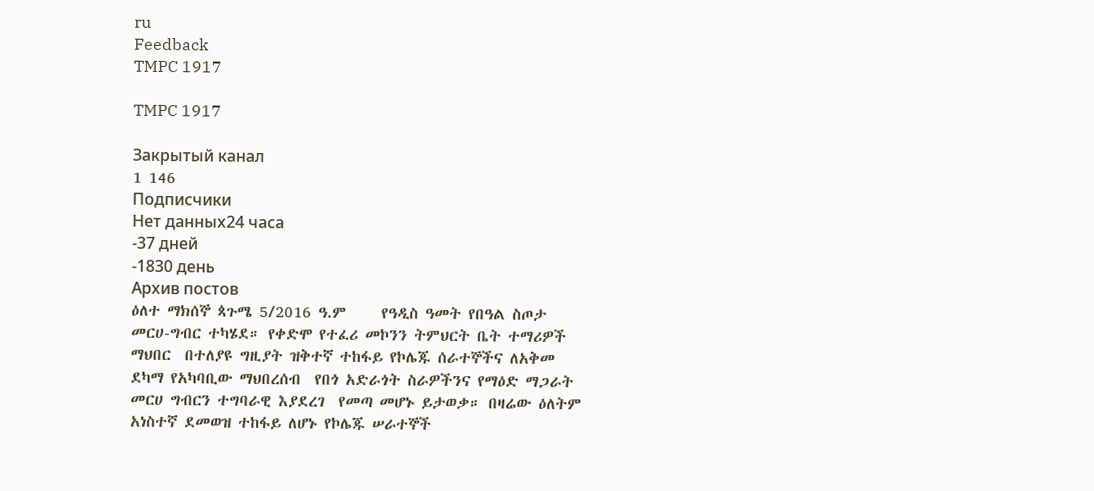ru
Feedback
TMPC 1917

TMPC 1917

Закрытый канал
1 146
Подписчики
Нет данных24 часа
-37 дней
-1830 день
Архив постов
ዕለተ ማክሰኞ ጳጉሜ 5/2016 ዓ.ም     የዓዲስ ዓመት የበዓል ስጦታ መርሀ-ግብር ተካሄደ። የቀድሞ የተፈሪ መኮንን ትምህርት ቤት ተማሪዎች ማህበር  በተለያዩ ግዚያት ዝቅተኛ ተከፋይ የኮሌጁ ሰራተኞችና ለአቅመ ደካማ የአካባቢው ማህበረሰብ  የበጎ አድራጎት ስራዎችንና የማዕድ ማጋራት መርሀ ግብርን ተግባራዊ እያደረገ  የመጣ መሆኑ ይታወቃ። በዛሬው ዕለትም  አነስተኛ ደመወዝ ተከፋይ ለሆኑ የኮሌጁ ሠራተኞች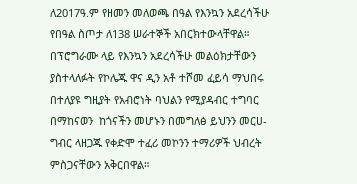ለ2017ዓ.ም የዘመን መለወጫ በዓል የእንኳን አደረሳችሁ የበዓል ስጦታ ለ138 ሠራተኞች አበርክተውላቸዋል። በፕሮግራሙ ላይ የእንኳን አደረሳችሁ መልዕክታቸውን ያስተላለፉት የኮሌጁ ዋና ዲን አቶ ተሾመ ፈይሳ ማህበሩ በተለያዩ ግዚያት የአብሮነት ባህልን የሚያዳብር ተግባር በማከናወን  ከጎናችን መሆኑን በመግለፅ ይህንን መርሀ-ግብር ላዘጋጁ የቀድሞ ተፈሪ መኮንን ተማሪዎች ህብረት ምስጋናቸውን አቅርበዋል።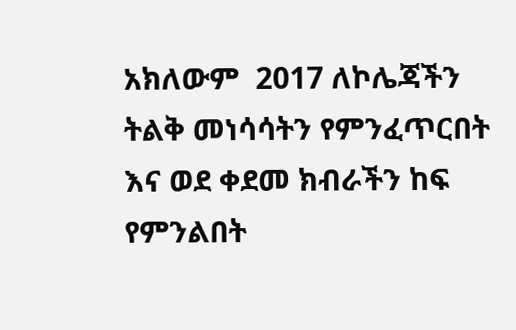አክለውም  2017 ለኮሌጃችን ትልቅ መነሳሳትን የምንፈጥርበት እና ወደ ቀደመ ክብራችን ከፍ የምንልበት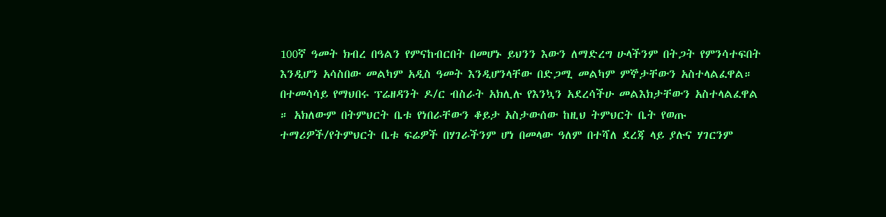100ኛ ዓመት ክብረ በዓልን የምናከብርበት በመሆኑ ይህንን እውን ለማድረግ ሁላችንም በትጋት የምንሳተፍበት እንዲሆን አሳስበው መልካም አዲስ ዓመት እንዲሆንላቸው በድጋሚ መልካም ምኞታቸውን አስተላልፈዋል። በተመሳሳይ የማህበሩ ፕሬዘዳንት ዶ/ር ብስራት አክሊሉ የእንኳን አደረሳችሁ መልእክታቸውን አስተላልፈዋል ። አክለውም በትምህርት ቤቱ የነበራቸውን ቆይታ አስታውሰው ከዚህ ትምህርት ቤት የወጡ ተማሪዎች/የትምህርት ቤቱ ፍሬዎች በሃገራችንም ሆነ በመላው ዓለም በተሻለ ደረጃ ላይ ያሉና ሃገርንም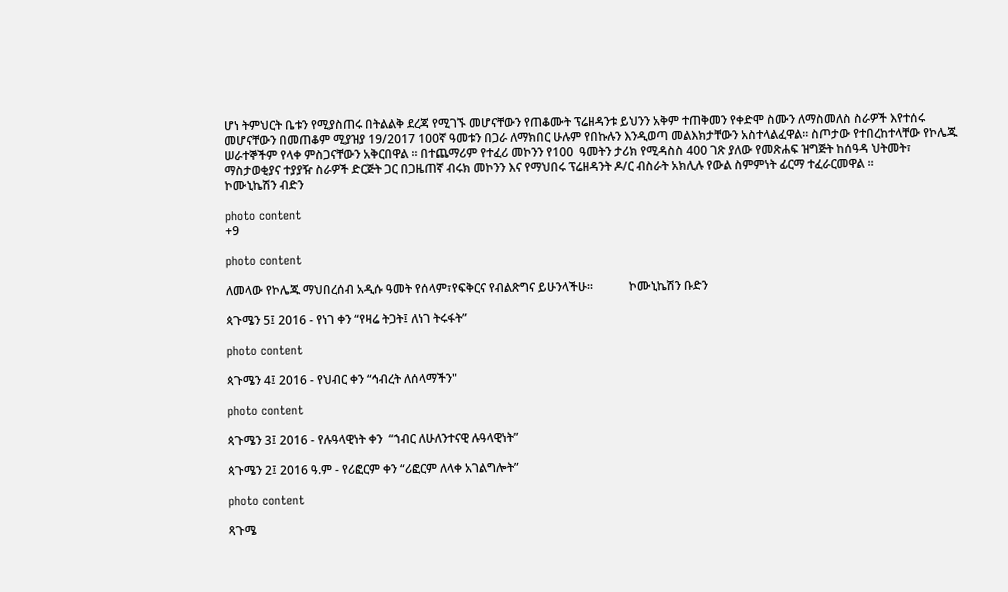ሆነ ትምህርት ቤቱን የሚያስጠሩ በትልልቅ ደረጃ የሚገኙ መሆናቸውን የጠቆሙት ፕሬዘዳንቱ ይህንን አቅም ተጠቅመን የቀድሞ ስሙን ለማስመለስ ስራዎች እየተሰሩ መሆናቸውን በመጠቆም ሚያዝያ 19/2017 100ኛ ዓመቱን በጋራ ለማክበር ሁሉም የበኩሉን እንዲወጣ መልእክታቸውን አስተላልፈዋል። ስጦታው የተበረከተላቸው የኮሌጁ ሠራተኞችም የላቀ ምስጋናቸውን አቅርበዋል ። በተጨማሪም የተፈሪ መኮንን የ100  ዓመትን ታሪክ የሚዳስስ 400 ገጽ ያለው የመጽሐፍ ዝግጅት ከሰዓዳ ህትመት፣ ማስታወቂያና ተያያዥ ስራዎች ድርጅት ጋር በጋዜጠኛ ብሩክ መኮንን እና የማህበሩ ፕሬዘዳንት ዶ/ር ብስራት አክሊሉ የውል ስምምነት ፊርማ ተፈራርመዋል ።                                ኮሙኒኬሽን ብድን

photo content
+9

photo content

ለመላው የኮሌጁ ማህበረሰብ አዲሱ ዓመት የሰላም፣የፍቅርና የብልጽግና ይሁንላችሁ።            ኮሙኒኬሽን ቡድን

ጳጉሜን 5፤ 2016 - የነገ ቀን “የዛሬ ትጋት፤ ለነገ ትሩፋት”

photo content

ጳጉሜን 4፤ 2016 - የህብር ቀን “ኅብረት ለሰላማችን"

photo content

ጳጉሜን 3፤ 2016 - የሉዓላዊነት ቀን  “ኀብር ለሁለንተናዊ ሉዓላዊነት”

ጳጉሜን 2፤ 2016 ዓ.ም - የሪፎርም ቀን “ሪፎርም ለላቀ አገልግሎት”

photo content

ጻጉሜ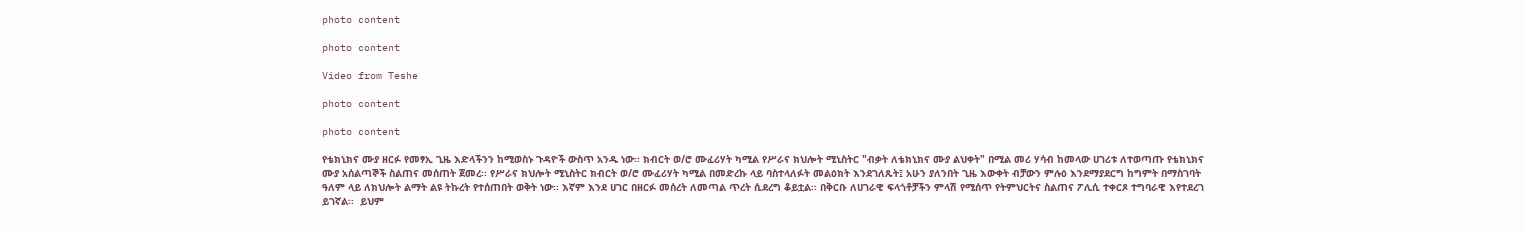photo content

photo content

Video from Teshe

photo content

photo content

የቴክኒክና ሙያ ዘርፉ የመፃኢ ጊዜ እድላችንን ከሚወስኑ ጉዳዮች ውስጥ አንዱ ነው፡፡ ክብርት ወ/ሮ ሙፈሪሃት ካሚል የሥራና ክህሎት ሚኒስትር "ብቃት ለቴክኒክና ሙያ ልህቀት" በሚል መሪ ሃሳብ ከመላው ሀገሪቱ ለተወጣጡ የቴክኒክና ሙያ አሰልጣኞች ስልጠና መሰጠት ጀመረ፡፡ የሥራና ክህሎት ሚኒስትር ክብርት ወ/ሮ ሙፈሪሃት ካሚል በመድረኩ ላይ ባስተላለፉት መልዕክት እንደገለጹት፤ አሁን ያለንበት ጊዜ እውቀት ብቻውን ምሉዕ እንደማያደርግ ከግምት በማስገባት ዓለም ላይ ለክህሎት ልማት ልዩ ትኩረት የተሰጠበት ወቅት ነው፡፡ እኛም እንደ ሀገር በዘርፉ መሰረት ለመጣል ጥረት ሲደረግ ቆይቷል፡፡ በቅርቡ ለሀገራዊ ፍላጎቶቻችን ምላሽ የሚሰጥ የትምህርትና ስልጠና ፖሊሲ ተቀርጾ ተግባራዊ እየተደረገ ይገኛል፡፡  ይህም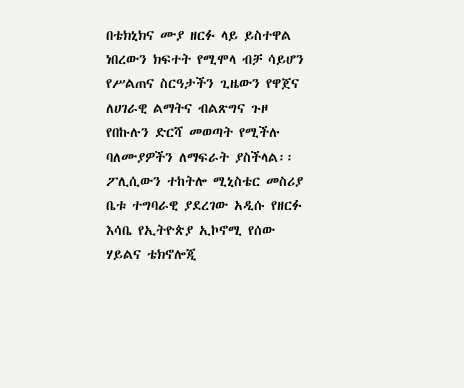በቴክኒክና ሙያ ዘርፉ ላይ ይስተዋል ነበረውን ክፍተት የሚሞላ ብቻ ሳይሆን የሥልጠና ስርዓታችን ጊዜውን የዋጀና ለሀገራዊ ልማትና ብልጽግና ጉዞ የበኩሉን ድርሻ መወጣት የሚችሉ ባለሙያዎችን ለማፍራት ያስችላል፡፡ ፖሊሲውን ተከትሎ ሚኒስቴር መስሪያ ቤቱ ተግባራዊ ያደረገው አዲሱ የዘርፉ እሳቤ የኢትዮጵያ ኢኮኖሚ የሰው ሃይልና ቴክኖሎጂ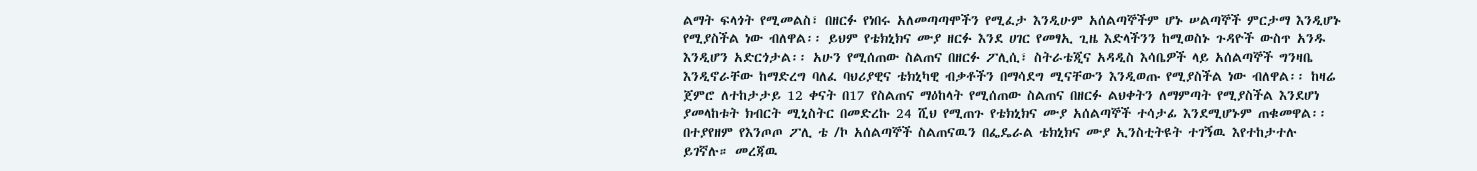ልማት ፍላጎት የሚመልስ፣ በዘርፉ የነበሩ አለመጣጣሞችን የሚፈታ እንዲሁም አሰልጣኞችም ሆኑ ሠልጣኞች ምርታማ እንዲሆኑ የሚያስችል ነው ብለዋል፡፡ ይህም የቴክኒክና ሙያ ዘርፉ እንደ ሀገር የመፃኢ ጊዜ እድላችንን ከሚወስኑ ጉዳዮች ውስጥ አንዱ እንዲሆን አድርጎታል፡፡ አሁን የሚሰጠው ስልጠና በዘርፉ ፖሊሲ፣ ስትራቴጂና አዳዲስ እሳቤዎች ላይ አሰልጣኞች ግንዛቤ እንዲኖራቸው ከማድረግ ባለፈ ባህሪያዊና ቴክኒካዊ ብቃቶችን በማሳደግ ሚናቸውን እንዲወጡ የሚያስችል ነው ብለዋል፡፡ ከዛሬ ጀምሮ ለተከታታይ 12 ቀናት በ17 የስልጠና ማዕከላት የሚሰጠው ስልጠና በዘርፉ ልህቀትን ለማምጣት የሚያስችል እንደሆነ ያመላከቱት ክብርት ሚኒስትር በመድረኩ 24 ሺህ የሚጠጉ የቴክኒክና ሙያ አሰልጣኞች ተሳታፊ እንደሚሆኑም ጠቁመዋል፡፡ በተያየዘም የእንጦጦ ፖሊ ቴ /ኮ አሰልጣኞች ስልጠናዉን በፌዴራል ቴክኒክና ሙያ ኢንስቲትዩት ተገኝዉ እየተከታተሉ ይገኛሉ። መረጃዉ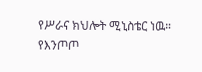የሥራና ክህሎት ሚኒስቴር ነዉ። የእንጦጦ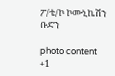ፖ/ቴ/ኮ ኮሙኒኬሽን ቡድን

photo content
+1